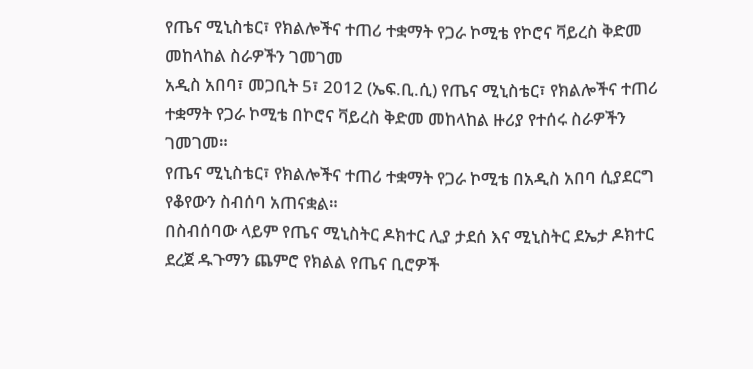የጤና ሚኒስቴር፣ የክልሎችና ተጠሪ ተቋማት የጋራ ኮሚቴ የኮሮና ቫይረስ ቅድመ መከላከል ስራዎችን ገመገመ
አዲስ አበባ፣ መጋቢት 5፣ 2012 (ኤፍ.ቢ.ሲ) የጤና ሚኒስቴር፣ የክልሎችና ተጠሪ ተቋማት የጋራ ኮሚቴ በኮሮና ቫይረስ ቅድመ መከላከል ዙሪያ የተሰሩ ስራዎችን ገመገመ።
የጤና ሚኒስቴር፣ የክልሎችና ተጠሪ ተቋማት የጋራ ኮሚቴ በአዲስ አበባ ሲያደርግ የቆየውን ስብሰባ አጠናቋል።
በስብሰባው ላይም የጤና ሚኒስትር ዶክተር ሊያ ታደሰ እና ሚኒስትር ደኤታ ዶክተር ደረጀ ዱጉማን ጨምሮ የክልል የጤና ቢሮዎች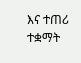እና ተጠሪ ተቋማት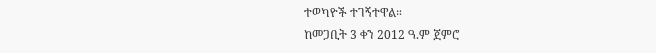ተወካዮች ተገኝተዋል።
ከመጋቢት 3 ቀን 2012 ዓ.ም ጀምሮ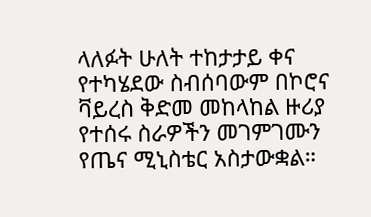ላለፉት ሁለት ተከታታይ ቀና የተካሄደው ስብሰባውም በኮሮና ቫይረስ ቅድመ መከላከል ዙሪያ የተሰሩ ስራዎችን መገምገሙን የጤና ሚኒስቴር አስታውቋል።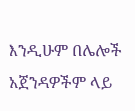እንዲሁም በሌሎች አጀንዳዎችም ላይ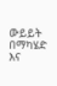ውይይት በማካሄድ እና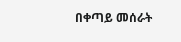በቀጣይ መሰራት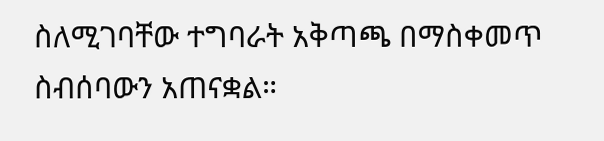ስለሚገባቸው ተግባራት አቅጣጫ በማስቀመጥ ስብሰባውን አጠናቋል።